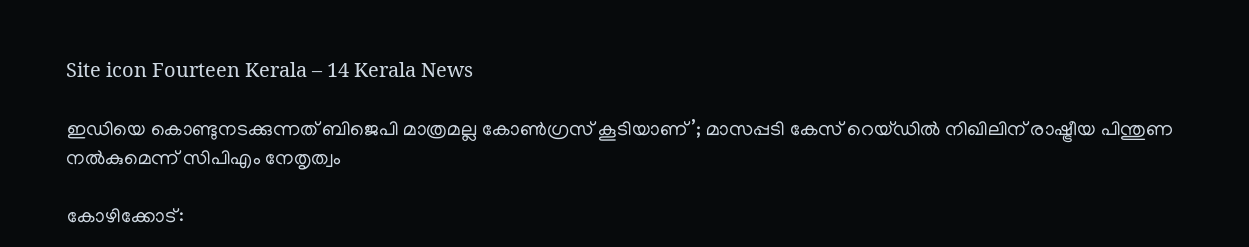Site icon Fourteen Kerala – 14 Kerala News

ഇഡിയെ കൊണ്ടുനടക്കുന്നത് ബിജെപി മാത്രമല്ല കോൺഗ്രസ് കൂടിയാണ്’; മാസപ്പടി കേസ് റെയ്‌ഡിൽ നിഖിലിന് രാഷ്ട്രീയ പിന്തുണ നൽകുമെന്ന് സിപിഎം നേതൃത്വം

കോഴിക്കോട്: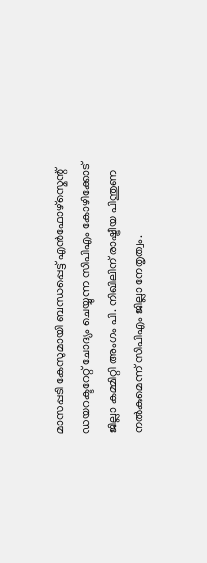മാസപ്പടി കേസുമായി ബന്ധപ്പെട്ട് എൻഫോഴ്സ്മെന്റ് ഡയറക്ടറേറ്റ് ചോദ്യം ചെയ്യുന്ന സിപിഎം കോഴിക്കോട് ജില്ലാ കമ്മിറ്റി അംഗം പി. നിഖിലിന് രാഷ്ട്രീയ പിന്തുണ നൽകുമെന്ന് സിപിഎം ജില്ലാ നേതൃത്വം.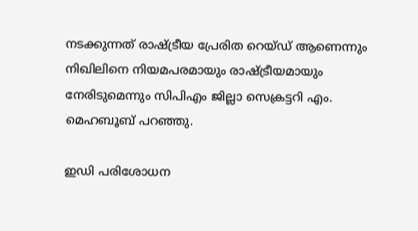നടക്കുന്നത് രാഷ്ട്രീയ പ്രേരിത റെയ്ഡ് ആണെന്നും നിഖിലിനെ നിയമപരമായും രാഷ്ട്രീയമായും നേരിടുമെന്നും സിപിഎം ജില്ലാ സെക്രട്ടറി എം. മെഹബൂബ് പറഞ്ഞു.

ഇഡി പരിശോധന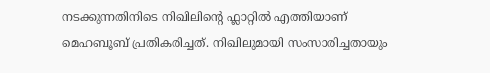നടക്കുന്നതിനിടെ നിഖിലിന്റെ ഫ്ലാറ്റിൽ എത്തിയാണ് മെഹബൂബ് പ്രതികരിച്ചത്. നിഖിലുമായി സംസാരിച്ചതായും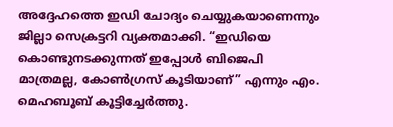അദ്ദേഹത്തെ ഇഡി ചോദ്യം ചെയ്യുകയാണെന്നും ജില്ലാ സെക്രട്ടറി വ്യക്തമാക്കി. “ഇഡിയെ കൊണ്ടുനടക്കുന്നത് ഇപ്പോൾ ബിജെപി മാത്രമല്ല, കോൺഗ്രസ് കൂടിയാണ്” എന്നും എം. മെഹബൂബ് കൂട്ടിച്ചേർത്തു.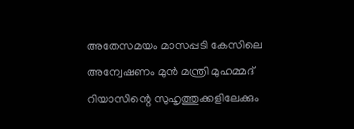അതേസമയം മാസപ്പടി കേസിലെ അന്വേഷണം മുൻ മന്ത്രി മുഹമ്മദ് റിയാസിന്റെ സുഹൃത്തുക്കളിലേക്കും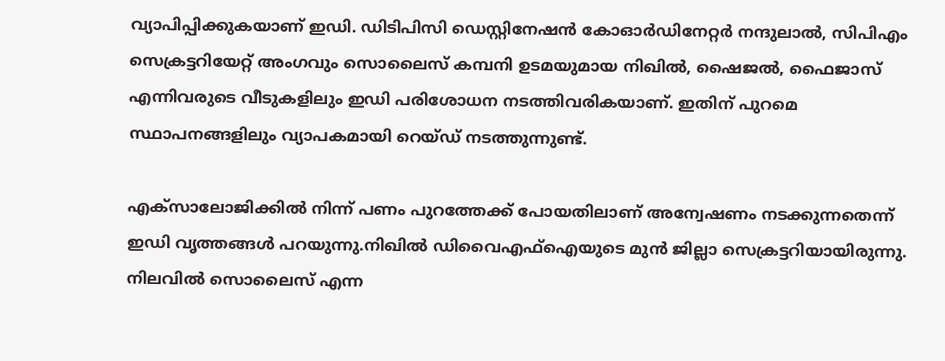വ്യാപിപ്പിക്കുകയാണ് ഇഡി. ഡിടിപിസി ഡെസ്റ്റിനേഷൻ കോഓർഡിനേറ്റർ നന്ദുലാൽ, സിപിഎം സെക്രട്ടറിയേറ്റ് അംഗവും സൊലൈസ് കമ്പനി ഉടമയുമായ നിഖിൽ, ഷൈജൽ, ഫൈജാസ് എന്നിവരുടെ വീടുകളിലും ഇഡി പരിശോധന നടത്തിവരികയാണ്. ഇതിന് പുറമെ സ്ഥാപനങ്ങളിലും വ്യാപകമായി റെയ്ഡ് നടത്തുന്നുണ്ട്.

എക്സാലോജിക്കിൽ നിന്ന് പണം പുറത്തേക്ക് പോയതിലാണ് അന്വേഷണം നടക്കുന്നതെന്ന് ഇഡി വൃത്തങ്ങൾ പറയുന്നു.നിഖിൽ ഡിവൈഎഫ്ഐയുടെ മുൻ ജില്ലാ സെക്രട്ടറിയായിരുന്നു. നിലവിൽ സൊലൈസ് എന്ന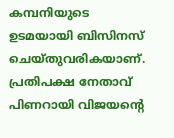കമ്പനിയുടെ ഉടമയായി ബിസിനസ് ചെയ്തുവരികയാണ്.
പ്രതിപക്ഷ നേതാവ് പിണറായി വിജയന്റെ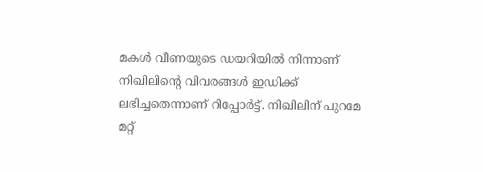മകൾ വീണയുടെ ഡയറിയിൽ നിന്നാണ് നിഖിലിന്റെ വിവരങ്ങൾ ഇഡിക്ക് ലഭിച്ചതെന്നാണ് റിപ്പോർട്ട്. നിഖിലിന് പുറമേ മറ്റ്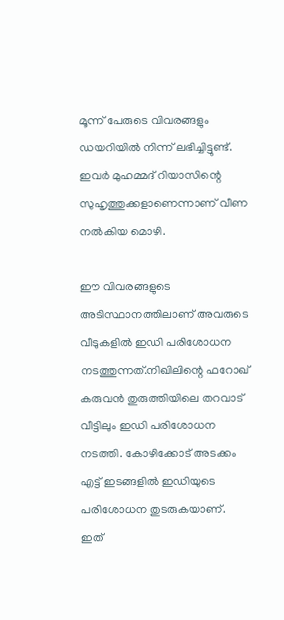മൂന്ന് പേരുടെ വിവരങ്ങളും ഡയറിയിൽ നിന്ന് ലഭിച്ചിട്ടുണ്ട്. ഇവർ മുഹമ്മദ് റിയാസിന്റെ സുഹൃത്തുക്കളാണെന്നാണ് വീണ നൽകിയ മൊഴി.

ഈ വിവരങ്ങളുടെ അടിസ്ഥാനത്തിലാണ് അവരുടെ വീടുകളിൽ ഇഡി പരിശോധന നടത്തുന്നത്.നിഖിലിന്റെ ഫറോഖ് കരുവൻ തുരുത്തിയിലെ തറവാട് വീട്ടിലും ഇഡി പരിശോധന നടത്തി. കോഴിക്കോട് അടക്കം എട്ട് ഇടങ്ങളിൽ ഇഡിയുടെ പരിശോധന തുടരുകയാണ്. ഇത്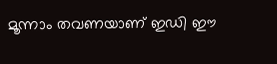മൂന്നാം തവണയാണ് ഇഡി ഈ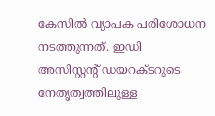കേസിൽ വ്യാപക പരിശോധന നടത്തുന്നത്. ഇഡി അസിസ്റ്റന്റ് ഡയറക്ടറുടെ നേതൃത്വത്തിലുള്ള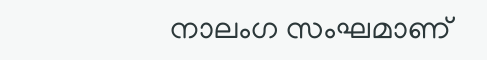നാലംഗ സംഘമാണ്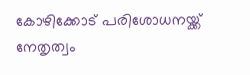കോഴിക്കോട് പരിശോധനയ്ക്ക് നേതൃത്വം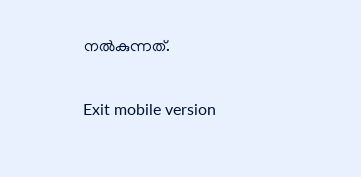നൽകുന്നത്.

Exit mobile version